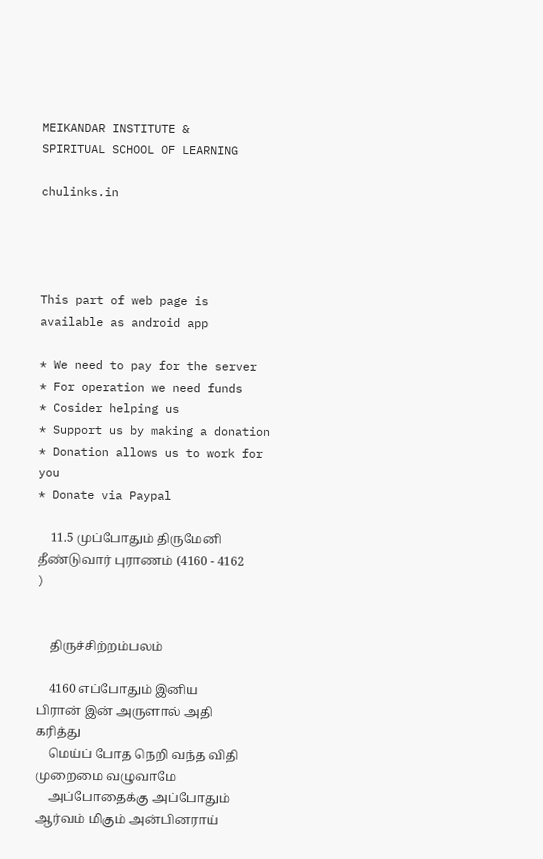MEIKANDAR INSTITUTE &
SPIRITUAL SCHOOL OF LEARNING

chulinks.in




This part of web page is available as android app

* We need to pay for the server
* For operation we need funds
* Cosider helping us
* Support us by making a donation
* Donation allows us to work for you
* Donate via Paypal

    11.5 முப்போதும் திருமேனி தீண்டுவார் புராணம் (4160 - 4162 )


    திருச்சிற்றம்பலம்

    4160 எப்போதும் இனிய பிரான் இன் அருளால் அதி கரித்து
    மெய்ப் போத நெறி வந்த விதி முறைமை வழுவாமே
    அப்போதைக்கு அப்போதும் ஆர்வம் மிகும் அன்பினராய்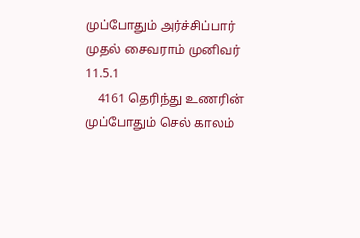முப்போதும் அர்ச்சிப்பார் முதல் சைவராம் முனிவர் 11.5.1
    4161 தெரிந்து உணரின் முப்போதும் செல் காலம்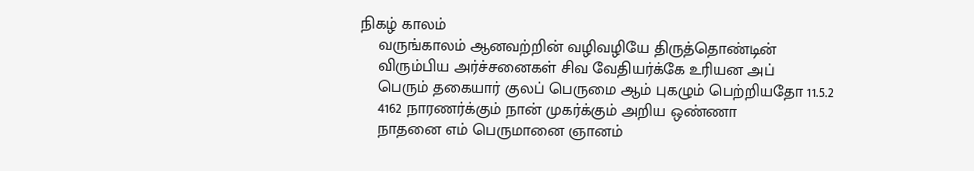நிகழ் காலம்
    வருங்காலம் ஆனவற்றின் வழிவழியே திருத்தொண்டின்
    விரும்பிய அர்ச்சனைகள் சிவ வேதியர்க்கே உரியன அப்
    பெரும் தகையார் குலப் பெருமை ஆம் புகழும் பெற்றியதோ 11.5.2
    4162 நாரணர்க்கும் நான் முகர்க்கும் அறிய ஒண்ணா
    நாதனை எம் பெருமானை ஞானம்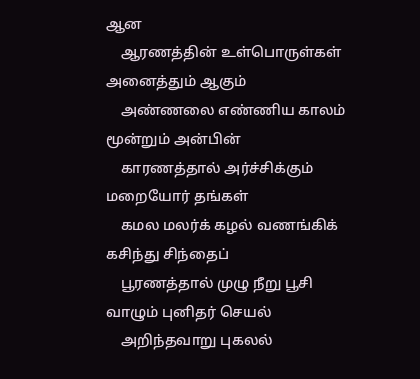ஆன
    ஆரணத்தின் உள்பொருள்கள் அனைத்தும் ஆகும்
    அண்ணலை எண்ணிய காலம் மூன்றும் அன்பின்
    காரணத்தால் அர்ச்சிக்கும் மறையோர் தங்கள்
    கமல மலர்க் கழல் வணங்கிக் கசிந்து சிந்தைப்
    பூரணத்தால் முழு நீறு பூசி வாழும் புனிதர் செயல்
    அறிந்தவாறு புகலல்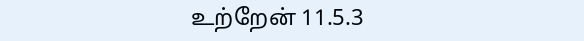உற்றேன் 11.5.3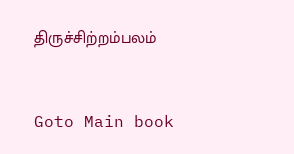திருச்சிற்றம்பலம்


Goto Main book